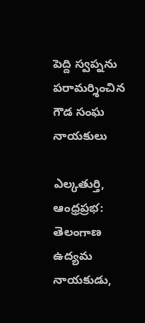పెద్ది స్వప్నను పరామర్శించిన గౌడ సంఘ నాయకులు

ఎల్కతుర్తి, ఆంధ్రప్రభ: తెలంగాణ ఉద్యమ నాయకుడు,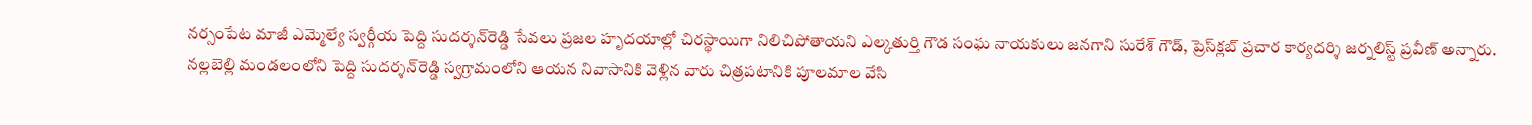నర్సంపేట మాజీ ఎమ్మెల్యే స్వర్గీయ పెద్ది సుదర్శన్‌రెడ్డి సేవలు ప్రజల హృదయాల్లో చిరస్థాయిగా నిలిచిపోతాయని ఎల్కతుర్తి గౌడ సంఘ నాయకులు జనగాని సురేశ్‌ గౌడ్‌, ప్రెస్‌క్లబ్‌ ప్రచార కార్యదర్శి జర్నలిస్ట్‌ ప్రవీణ్‌ అన్నారు. నల్లబెల్లి మండలంలోని పెద్ది సుదర్శన్‌రెడ్డి స్వగ్రామంలోని ఆయన నివాసానికి వెళ్లిన వారు చిత్రపటానికి పూలమాల వేసి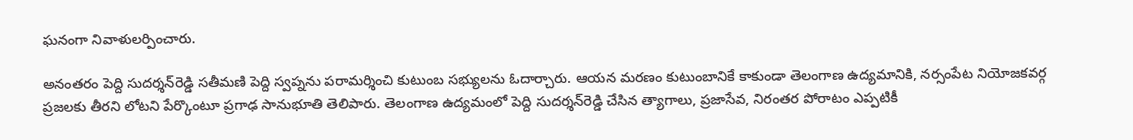ఘనంగా నివాళులర్పించారు.

అనంతరం పెద్ది సుదర్శన్‌రెడ్డి సతీమణి పెద్ది స్వప్నను పరామర్శించి కుటుంబ సభ్యులను ఓదార్చారు. ఆయన మరణం కుటుంబానికే కాకుండా తెలంగాణ ఉద్యమానికి, నర్సంపేట నియోజకవర్గ ప్రజలకు తీరని లోటని పేర్కొంటూ ప్రగాఢ సానుభూతి తెలిపారు. తెలంగాణ ఉద్యమంలో పెద్ది సుదర్శన్‌రెడ్డి చేసిన త్యాగాలు, ప్రజాసేవ, నిరంతర పోరాటం ఎప్పటికీ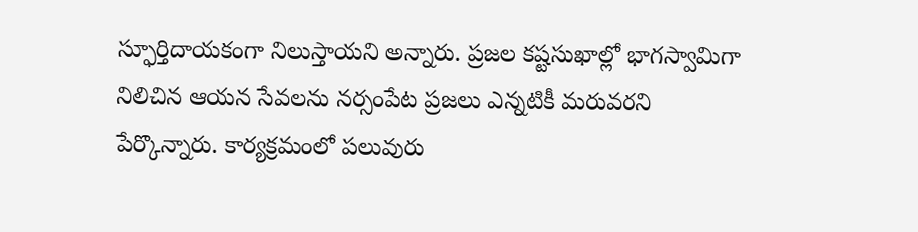స్ఫూర్తిదాయకంగా నిలుస్తాయని అన్నారు. ప్రజల కష్టసుఖాల్లో భాగస్వామిగా నిలిచిన ఆయన సేవలను నర్సంపేట ప్రజలు ఎన్నటికీ మరువరని పేర్కొన్నారు. కార్యక్రమంలో పలువురు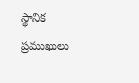స్థానిక ప్రముఖులు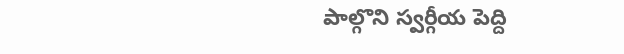పాల్గొని స్వర్గీయ పెద్ది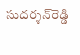సుదర్శన్‌రెడ్డి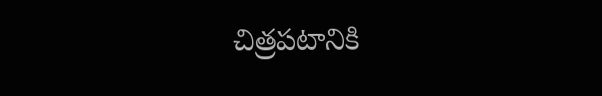చిత్రపటానికి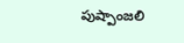పుష్పాంజలి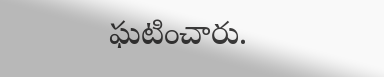ఘటించారు.